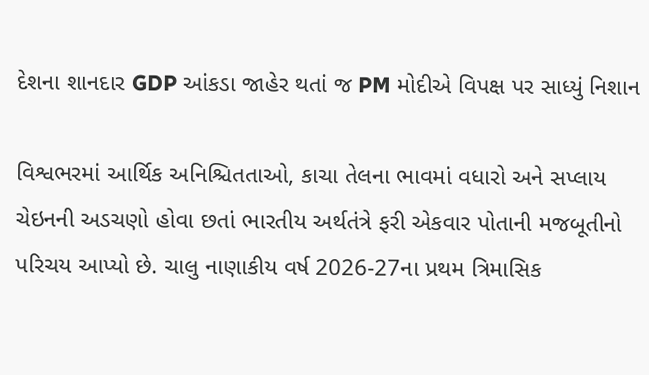દેશના શાનદાર GDP આંકડા જાહેર થતાં જ PM મોદીએ વિપક્ષ પર સાધ્યું નિશાન

વિશ્વભરમાં આર્થિક અનિશ્ચિતતાઓ, કાચા તેલના ભાવમાં વધારો અને સપ્લાય ચેઇનની અડચણો હોવા છતાં ભારતીય અર્થતંત્રે ફરી એકવાર પોતાની મજબૂતીનો પરિચય આપ્યો છે. ચાલુ નાણાકીય વર્ષ 2026-27ના પ્રથમ ત્રિમાસિક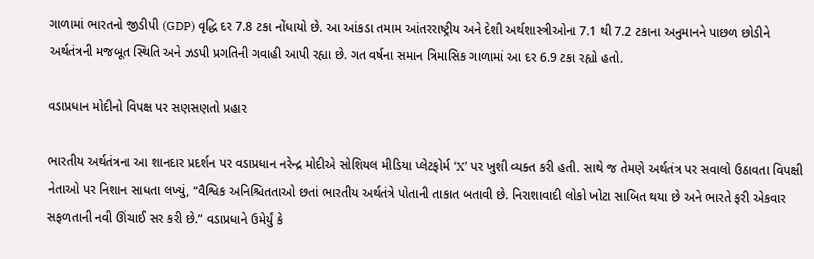ગાળામાં ભારતનો જીડીપી (GDP) વૃદ્ધિ દર 7.8 ટકા નોંધાયો છે. આ આંકડા તમામ આંતરરાષ્ટ્રીય અને દેશી અર્થશાસ્ત્રીઓના 7.1 થી 7.2 ટકાના અનુમાનને પાછળ છોડીને અર્થતંત્રની મજબૂત સ્થિતિ અને ઝડપી પ્રગતિની ગવાહી આપી રહ્યા છે. ગત વર્ષના સમાન ત્રિમાસિક ગાળામાં આ દર 6.9 ટકા રહ્યો હતો.

વડાપ્રધાન મોદીનો વિપક્ષ પર સણસણતો પ્રહાર

ભારતીય અર્થતંત્રના આ શાનદાર પ્રદર્શન પર વડાપ્રધાન નરેન્દ્ર મોદીએ સોશિયલ મીડિયા પ્લેટફોર્મ ‘X’ પર ખુશી વ્યક્ત કરી હતી. સાથે જ તેમણે અર્થતંત્ર પર સવાલો ઉઠાવતા વિપક્ષી નેતાઓ પર નિશાન સાધતા લખ્યું, “વૈશ્વિક અનિશ્ચિતતાઓ છતાં ભારતીય અર્થતંત્રે પોતાની તાકાત બતાવી છે. નિરાશાવાદી લોકો ખોટા સાબિત થયા છે અને ભારતે ફરી એકવાર સફળતાની નવી ઊંચાઈ સર કરી છે.” વડાપ્રધાને ઉમેર્યું કે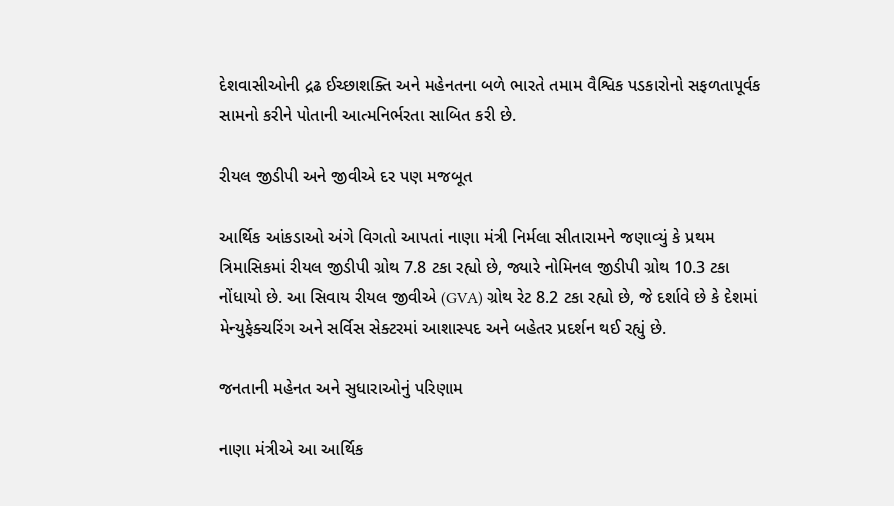દેશવાસીઓની દ્રઢ ઈચ્છાશક્તિ અને મહેનતના બળે ભારતે તમામ વૈશ્વિક પડકારોનો સફળતાપૂર્વક સામનો કરીને પોતાની આત્મનિર્ભરતા સાબિત કરી છે.

રીયલ જીડીપી અને જીવીએ દર પણ મજબૂત

આર્થિક આંકડાઓ અંગે વિગતો આપતાં નાણા મંત્રી નિર્મલા સીતારામને જણાવ્યું કે પ્રથમ ત્રિમાસિકમાં રીયલ જીડીપી ગ્રોથ 7.8 ટકા રહ્યો છે, જ્યારે નોમિનલ જીડીપી ગ્રોથ 10.3 ટકા નોંધાયો છે. આ સિવાય રીયલ જીવીએ (GVA) ગ્રોથ રેટ 8.2 ટકા રહ્યો છે, જે દર્શાવે છે કે દેશમાં મેન્યુફેક્ચરિંગ અને સર્વિસ સેક્ટરમાં આશાસ્પદ અને બહેતર પ્રદર્શન થઈ રહ્યું છે.

જનતાની મહેનત અને સુધારાઓનું પરિણામ

નાણા મંત્રીએ આ આર્થિક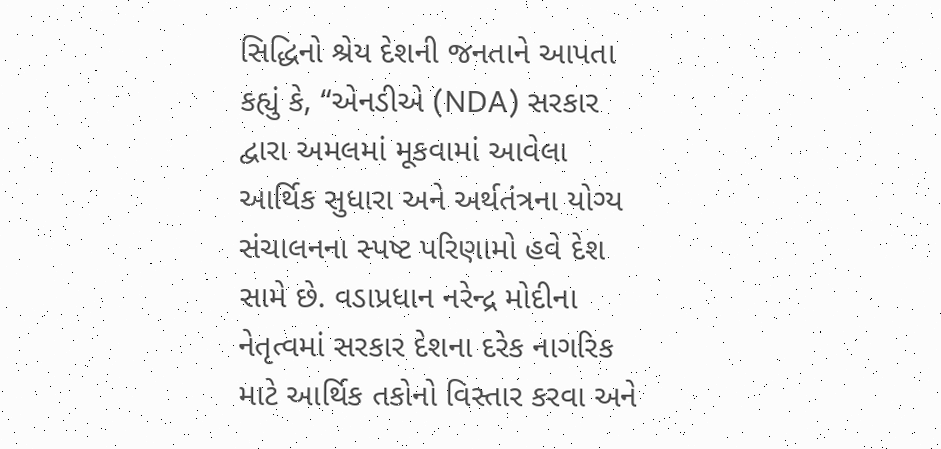સિદ્ધિનો શ્રેય દેશની જનતાને આપતા કહ્યું કે, “એનડીએ (NDA) સરકાર દ્વારા અમલમાં મૂકવામાં આવેલા આર્થિક સુધારા અને અર્થતંત્રના યોગ્ય સંચાલનના સ્પષ્ટ પરિણામો હવે દેશ સામે છે. વડાપ્રધાન નરેન્દ્ર મોદીના નેતૃત્વમાં સરકાર દેશના દરેક નાગરિક માટે આર્થિક તકોનો વિસ્તાર કરવા અને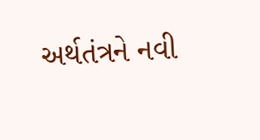અર્થતંત્રને નવી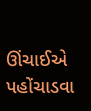ઊંચાઈએ પહોંચાડવા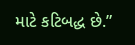માટે કટિબદ્ધ છે.”